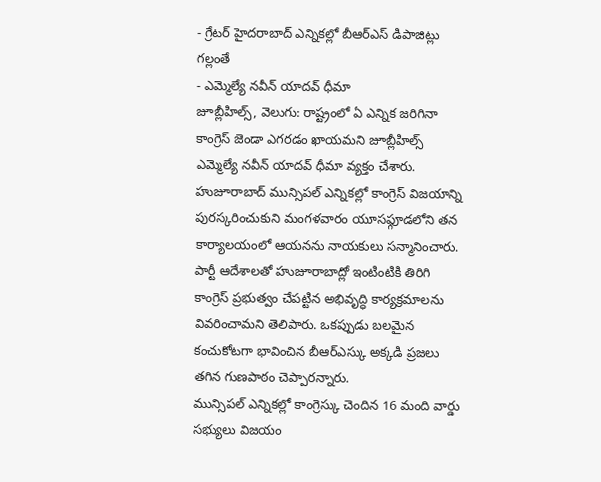- గ్రేటర్ హైదరాబాద్ ఎన్నికల్లో బీఆర్ఎస్ డిపాజిట్లు గల్లంతే
- ఎమ్మెల్యే నవీన్ యాదవ్ ధీమా
జూబ్లీహిల్స్, వెలుగు: రాష్ట్రంలో ఏ ఎన్నిక జరిగినా కాంగ్రెస్ జెండా ఎగరడం ఖాయమని జూబ్లీహిల్స్ ఎమ్మెల్యే నవీన్ యాదవ్ ధీమా వ్యక్తం చేశారు. హుజూరాబాద్ మున్సిపల్ ఎన్నికల్లో కాంగ్రెస్ విజయాన్ని పురస్కరించుకుని మంగళవారం యూసఫ్గూడలోని తన కార్యాలయంలో ఆయనను నాయకులు సన్మానించారు. పార్టీ ఆదేశాలతో హుజూరాబాద్లో ఇంటింటికి తిరిగి కాంగ్రెస్ ప్రభుత్వం చేపట్టిన అభివృద్ధి కార్యక్రమాలను వివరించామని తెలిపారు. ఒకప్పుడు బలమైన కంచుకోటగా భావించిన బీఆర్ఎస్కు అక్కడి ప్రజలు తగిన గుణపాఠం చెప్పారన్నారు.
మున్సిపల్ ఎన్నికల్లో కాంగ్రెస్కు చెందిన 16 మంది వార్డు సభ్యులు విజయం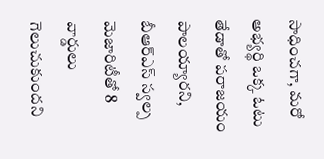సాధించగా, మరో అభ్యర్థి ఒక్క ఓటు తేడాతో పరాజయం పాలయ్యారని, బీఆర్ఎస్ స్వల్ప మెజారిటీతో 8 వార్డులు గెలుచుకుందని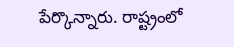పేర్కొన్నారు. రాష్ట్రంలో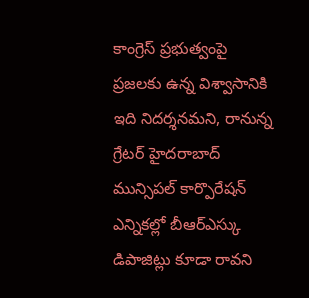కాంగ్రెస్ ప్రభుత్వంపై ప్రజలకు ఉన్న విశ్వాసానికి ఇది నిదర్శనమని, రానున్న గ్రేటర్ హైదరాబాద్ మున్సిపల్ కార్పొరేషన్ ఎన్నికల్లో బీఆర్ఎస్కు డిపాజిట్లు కూడా రావని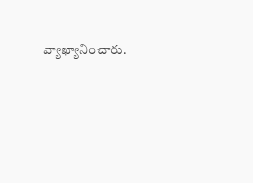వ్యాఖ్యానించారు.